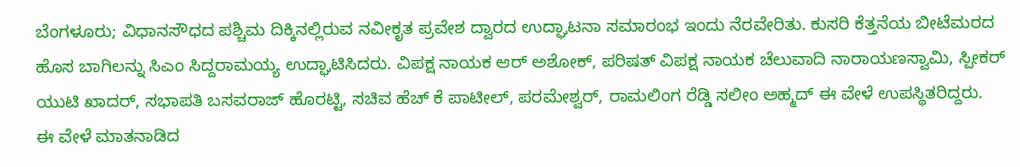ಬೆಂಗಳೂರು; ವಿಧಾನಸೌಧದ ಪಶ್ಚಿಮ ದಿಕ್ಕಿನಲ್ಲಿರುವ ನವೀಕೃತ ಪ್ರವೇಶ ದ್ವಾರದ ಉದ್ಘಾಟನಾ ಸಮಾರಂಭ ಇಂದು ನೆರವೇರಿತು. ಕುಸರಿ ಕೆತ್ತನೆಯ ಬೀಟೆಮರದ ಹೊಸ ಬಾಗಿಲನ್ನು ಸಿಎಂ ಸಿದ್ದರಾಮಯ್ಯ ಉದ್ಘಾಟಿಸಿದರು. ವಿಪಕ್ಷ ನಾಯಕ ಆರ್ ಅಶೋಕ್, ಪರಿಷತ್ ವಿಪಕ್ಷ ನಾಯಕ ಚೆಲುವಾದಿ ನಾರಾಯಣಸ್ವಾಮಿ, ಸ್ಪೀಕರ್ ಯುಟಿ ಖಾದರ್, ಸಭಾಪತಿ ಬಸವರಾಜ್ ಹೊರಟ್ಟಿ, ಸಚಿವ ಹೆಚ್ ಕೆ ಪಾಟೀಲ್, ಪರಮೇಶ್ವರ್, ರಾಮಲಿಂಗ ರೆಡ್ಡಿ ಸಲೀಂ ಅಹ್ಮದ್ ಈ ವೇಳೆ ಉಪಸ್ಥಿತರಿದ್ದರು.
ಈ ವೇಳೆ ಮಾತನಾಡಿದ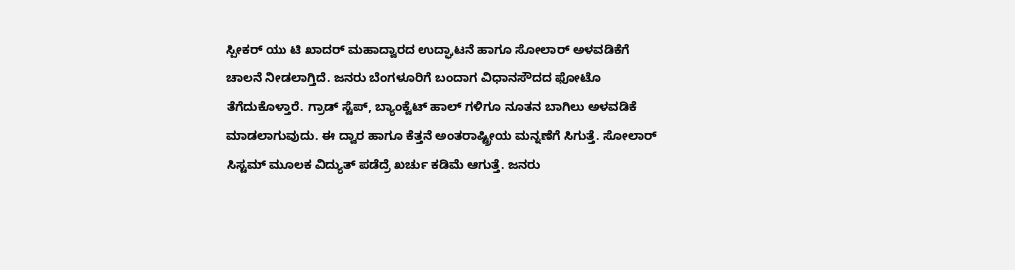ಸ್ಪೀಕರ್ ಯು ಟಿ ಖಾದರ್ ಮಹಾದ್ವಾರದ ಉದ್ಘಾಟನೆ ಹಾಗೂ ಸೋಲಾರ್ ಅಳವಡಿಕೆಗೆ ಚಾಲನೆ ನೀಡಲಾಗ್ತಿದೆ. ಜನರು ಬೆಂಗಳೂರಿಗೆ ಬಂದಾಗ ವಿಧಾನಸೌದದ ಫೋಟೊ ತೆಗೆದುಕೊಳ್ತಾರೆ. ಗ್ರಾಡ್ ಸ್ಟೆಪ್, ಬ್ಯಾಂಕ್ವೆಟ್ ಹಾಲ್ ಗಳಿಗೂ ನೂತನ ಬಾಗಿಲು ಅಳವಡಿಕೆ ಮಾಡಲಾಗುವುದು. ಈ ದ್ವಾರ ಹಾಗೂ ಕೆತ್ತನೆ ಅಂತರಾಷ್ಟ್ರೀಯ ಮನ್ನಣೆಗೆ ಸಿಗುತ್ತೆ. ಸೋಲಾರ್ ಸಿಸ್ಟಮ್ ಮೂಲಕ ವಿದ್ಯುತ್ ಪಡೆದ್ರೆ ಖರ್ಚು ಕಡಿಮೆ ಆಗುತ್ತೆ. ಜನರು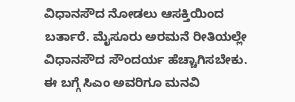ವಿಧಾನಸೌದ ನೋಡಲು ಆಸಕ್ತಿಯಿಂದ ಬರ್ತಾರೆ. ಮೈಸೂರು ಅರಮನೆ ರೀತಿಯಲ್ಲೇ ವಿಧಾನಸೌದ ಸೌಂದರ್ಯ ಹೆಚ್ಚಾಗಿಸಬೇಕು. ಈ ಬಗ್ಗೆ ಸಿಎಂ ಅವರಿಗೂ ಮನವಿ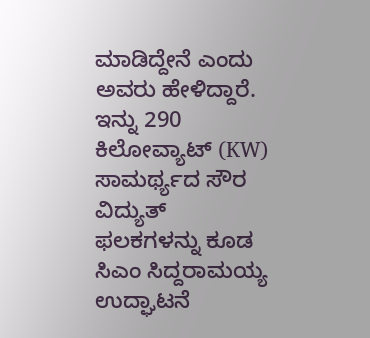ಮಾಡಿದ್ದೇನೆ ಎಂದು ಅವರು ಹೇಳಿದ್ದಾರೆ.
ಇನ್ನು 290 ಕಿಲೋವ್ಯಾಟ್ (KW) ಸಾಮರ್ಥ್ಯದ ಸೌರ ವಿದ್ಯುತ್ ಫಲಕಗಳನ್ನು ಕೂಡ ಸಿಎಂ ಸಿದ್ದರಾಮಯ್ಯ ಉದ್ಘಾಟನೆ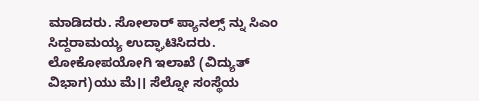ಮಾಡಿದರು. ಸೋಲಾರ್ ಪ್ಯಾನಲ್ಸ್ ನ್ನು ಸಿಎಂ ಸಿದ್ದರಾಮಯ್ಯ ಉದ್ಘಾಟಿಸಿದರು. ಲೋಕೋಪಯೋಗಿ ಇಲಾಖೆ (ವಿದ್ಯುತ್ ವಿಭಾಗ)ಯು ಮೆ।। ಸೆಲ್ನೋ ಸಂಸ್ಥೆಯ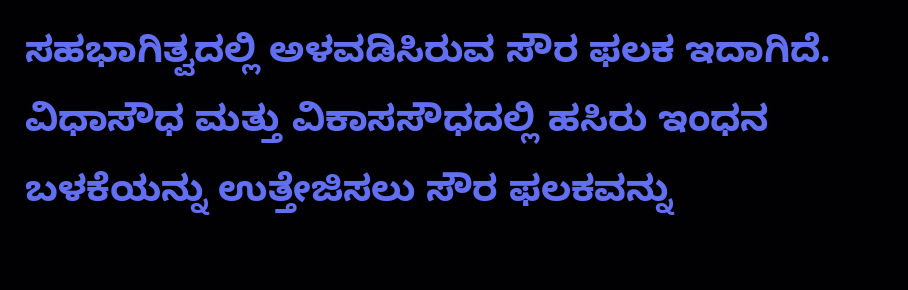ಸಹಭಾಗಿತ್ವದಲ್ಲಿ ಅಳವಡಿಸಿರುವ ಸೌರ ಫಲಕ ಇದಾಗಿದೆ. ವಿಧಾಸೌಧ ಮತ್ತು ವಿಕಾಸಸೌಧದಲ್ಲಿ ಹಸಿರು ಇಂಧನ ಬಳಕೆಯನ್ನು ಉತ್ತೇಜಿಸಲು ಸೌರ ಫಲಕವನ್ನು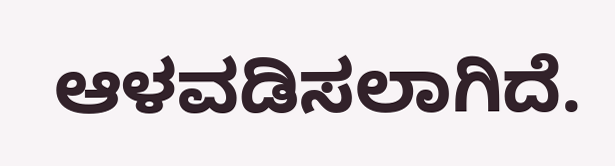ಆಳವಡಿಸಲಾಗಿದೆ.